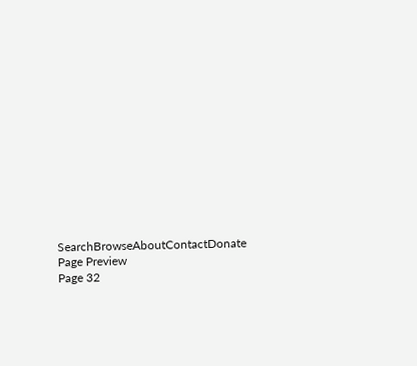SearchBrowseAboutContactDonate
Page Preview
Page 32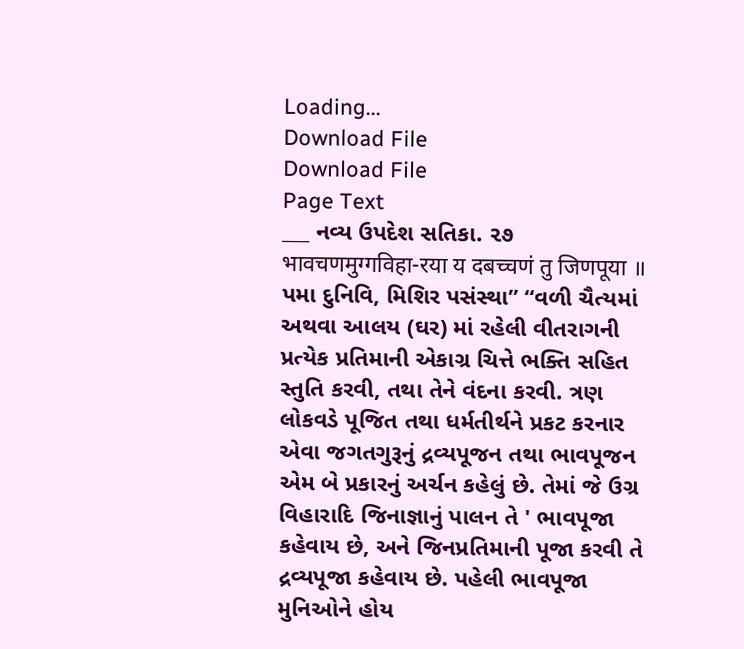Loading...
Download File
Download File
Page Text
___ નવ્ય ઉપદેશ સતિકા. ૨૭ भावचणमुग्गविहा-रया य दबच्चणं तु जिणपूया ॥ પમા દુનિવિ, મિશિર પસંસ્થા” “વળી ચૈત્યમાં અથવા આલય (ઘર) માં રહેલી વીતરાગની પ્રત્યેક પ્રતિમાની એકાગ્ર ચિત્તે ભક્તિ સહિત સ્તુતિ કરવી, તથા તેને વંદના કરવી. ત્રણ લોકવડે પૂજિત તથા ધર્મતીર્થને પ્રકટ કરનાર એવા જગતગુરૂનું દ્રવ્યપૂજન તથા ભાવપૂજન એમ બે પ્રકારનું અર્ચન કહેલું છે. તેમાં જે ઉગ્ર વિહારાદિ જિનાજ્ઞાનું પાલન તે ' ભાવપૂજા કહેવાય છે, અને જિનપ્રતિમાની પૂજા કરવી તે દ્રવ્યપૂજા કહેવાય છે. પહેલી ભાવપૂજા મુનિઓને હોય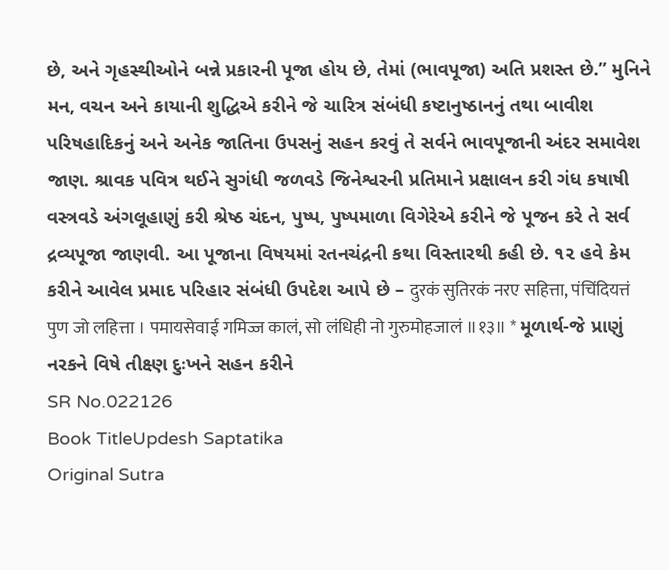છે, અને ગૃહસ્થીઓને બન્ને પ્રકારની પૂજા હોય છે, તેમાં (ભાવપૂજા) અતિ પ્રશસ્ત છે.” મુનિને મન, વચન અને કાયાની શુદ્ધિએ કરીને જે ચારિત્ર સંબંધી કષ્ટાનુષ્ઠાનનું તથા બાવીશ પરિષહાદિકનું અને અનેક જાતિના ઉપસનું સહન કરવું તે સર્વને ભાવપૂજાની અંદર સમાવેશ જાણ. શ્રાવક પવિત્ર થઈને સુગંધી જળવડે જિનેશ્વરની પ્રતિમાને પ્રક્ષાલન કરી ગંધ કષાષી વસ્ત્રવડે અંગલૂહાણું કરી શ્રેષ્ઠ ચંદન, પુષ્પ, પુષ્પમાળા વિગેરેએ કરીને જે પૂજન કરે તે સર્વ દ્રવ્યપૂજા જાણવી. આ પૂજાના વિષયમાં રતનચંદ્રની કથા વિસ્તારથી કહી છે. ૧૨ હવે કેમ કરીને આવેલ પ્રમાદ પરિહાર સંબંધી ઉપદેશ આપે છે – दुरकं सुतिरकं नरए सहित्ता, पंचिंदियत्तं पुण जो लहित्ता । पमायसेवाई गमिज्ज कालं, सो लंधिही नो गुरुमोहजालं ॥१३॥ * મૂળાર્થ-જે પ્રાણું નરકને વિષે તીક્ષ્ણ દુઃખને સહન કરીને
SR No.022126
Book TitleUpdesh Saptatika
Original Sutra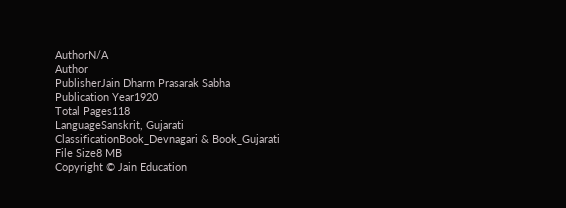AuthorN/A
Author
PublisherJain Dharm Prasarak Sabha
Publication Year1920
Total Pages118
LanguageSanskrit, Gujarati
ClassificationBook_Devnagari & Book_Gujarati
File Size8 MB
Copyright © Jain Education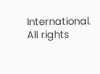International. All rights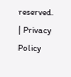reserved. | Privacy Policy